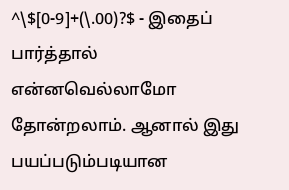^\$[0-9]+(\.00)?$ - இதைப் பார்த்தால் என்னவெல்லாமோ தோன்றலாம். ஆனால் இது பயப்படும்படியான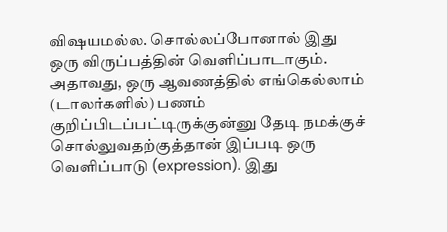விஷயமல்ல. சொல்லப்போனால் இது ஒரு விருப்பத்தின் வெளிப்பாடாகும். அதாவது, ஒரு ஆவணத்தில் எங்கெல்லாம் (டாலர்களில்) பணம் குறிப்பிடப்பட்டிருக்குன்னு தேடி நமக்குச் சொல்லுவதற்குத்தான் இப்படி ஒரு வெளிப்பாடு (expression). இது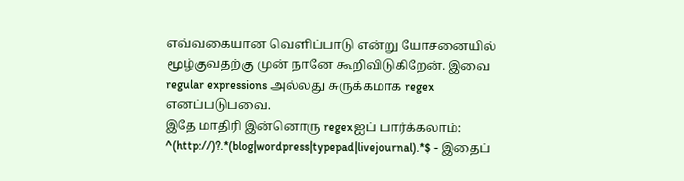எவ்வகையான வெளிப்பாடு என்று யோசனையில் மூழ்குவதற்கு முன் நானே கூறிவிடுகிறேன். இவை regular expressions அல்லது சுருக்கமாக regex எனப்படுபவை.
இதே மாதிரி இன்னொரு regexஐப் பார்க்கலாம்:
^(http://)?.*(blog|wordpress|typepad|livejournal).*$ - இதைப்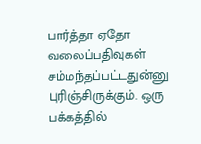பார்த்தா ஏதோ வலைப்பதிவுகள் சம்மந்தப்பட்டதுன்னு புரிஞ்சிருக்கும். ஒரு பக்கத்தில்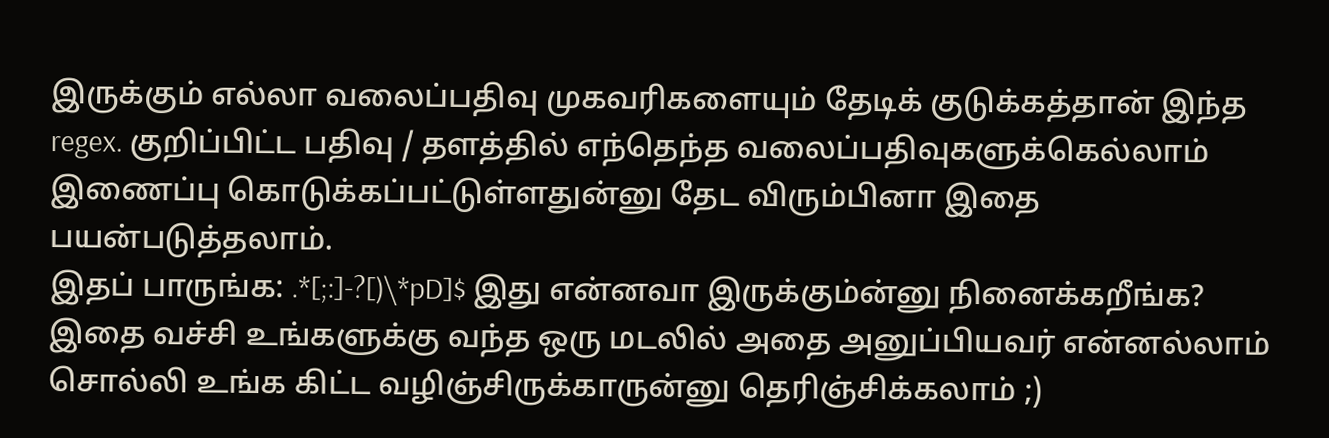இருக்கும் எல்லா வலைப்பதிவு முகவரிகளையும் தேடிக் குடுக்கத்தான் இந்த regex. குறிப்பிட்ட பதிவு / தளத்தில் எந்தெந்த வலைப்பதிவுகளுக்கெல்லாம் இணைப்பு கொடுக்கப்பட்டுள்ளதுன்னு தேட விரும்பினா இதை பயன்படுத்தலாம்.
இதப் பாருங்க: .*[;:]-?[)\*pD]$ இது என்னவா இருக்கும்ன்னு நினைக்கறீங்க? இதை வச்சி உங்களுக்கு வந்த ஒரு மடலில் அதை அனுப்பியவர் என்னல்லாம் சொல்லி உங்க கிட்ட வழிஞ்சிருக்காருன்னு தெரிஞ்சிக்கலாம் ;)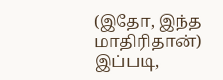(இதோ, இந்த மாதிரிதான்)
இப்படி,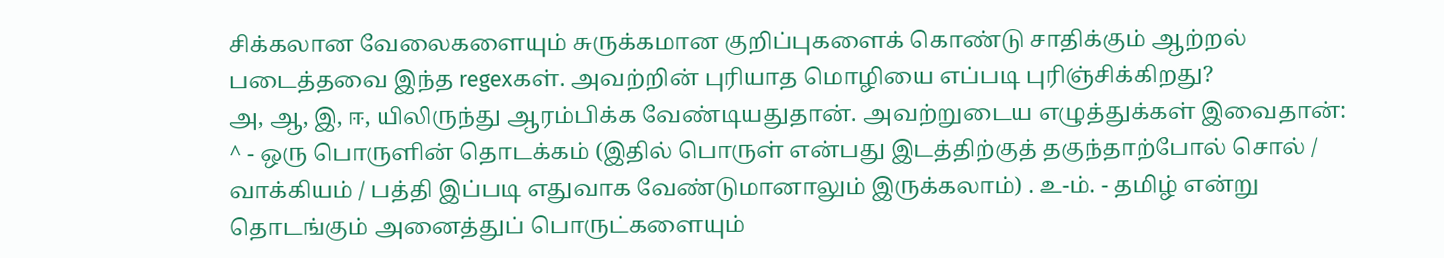சிக்கலான வேலைகளையும் சுருக்கமான குறிப்புகளைக் கொண்டு சாதிக்கும் ஆற்றல் படைத்தவை இந்த regexகள். அவற்றின் புரியாத மொழியை எப்படி புரிஞ்சிக்கிறது?
அ, ஆ, இ, ஈ, யிலிருந்து ஆரம்பிக்க வேண்டியதுதான். அவற்றுடைய எழுத்துக்கள் இவைதான்:
^ - ஒரு பொருளின் தொடக்கம் (இதில் பொருள் என்பது இடத்திற்குத் தகுந்தாற்போல் சொல் / வாக்கியம் / பத்தி இப்படி எதுவாக வேண்டுமானாலும் இருக்கலாம்) . உ-ம். - தமிழ் என்று தொடங்கும் அனைத்துப் பொருட்களையும்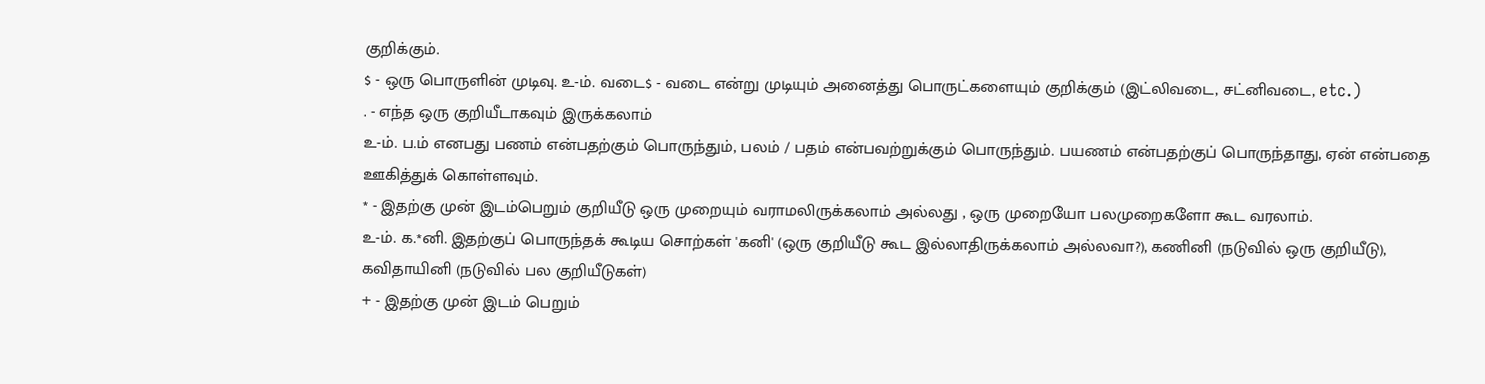குறிக்கும்.
$ - ஒரு பொருளின் முடிவு. உ-ம். வடை$ - வடை என்று முடியும் அனைத்து பொருட்களையும் குறிக்கும் (இட்லிவடை, சட்னிவடை, etc.)
. - எந்த ஒரு குறியீடாகவும் இருக்கலாம்
உ-ம். ப.ம் எனபது பணம் என்பதற்கும் பொருந்தும், பலம் / பதம் என்பவற்றுக்கும் பொருந்தும். பயணம் என்பதற்குப் பொருந்தாது, ஏன் என்பதை ஊகித்துக் கொள்ளவும்.
* - இதற்கு முன் இடம்பெறும் குறியீடு ஒரு முறையும் வராமலிருக்கலாம் அல்லது , ஒரு முறையோ பலமுறைகளோ கூட வரலாம்.
உ-ம். க.*னி. இதற்குப் பொருந்தக் கூடிய சொற்கள் 'கனி' (ஒரு குறியீடு கூட இல்லாதிருக்கலாம் அல்லவா?), கணினி (நடுவில் ஒரு குறியீடு), கவிதாயினி (நடுவில் பல குறியீடுகள்)
+ - இதற்கு முன் இடம் பெறும்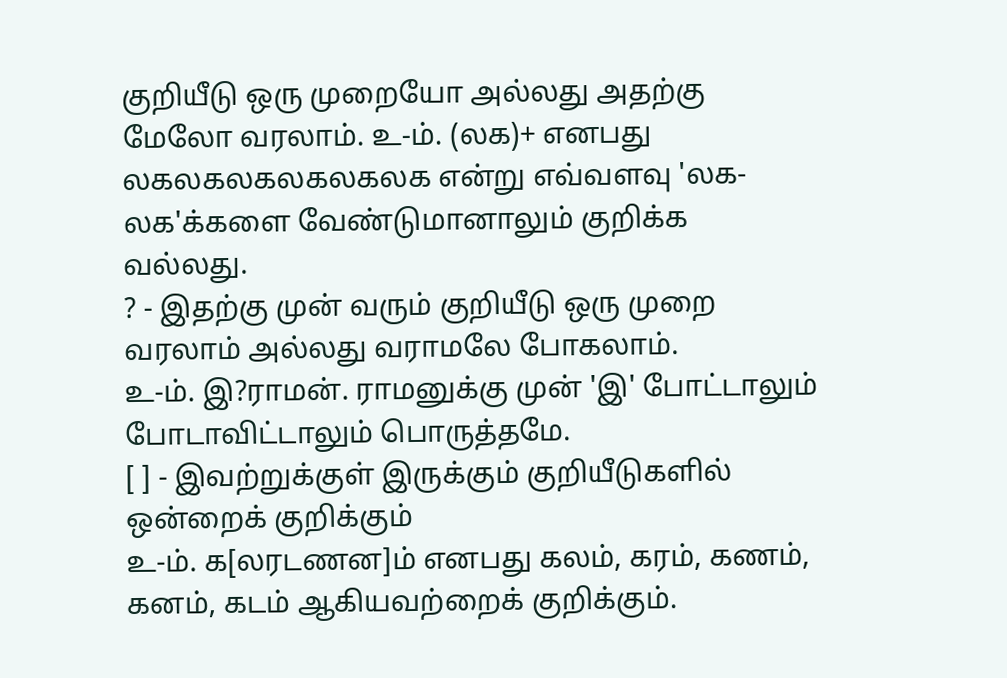குறியீடு ஒரு முறையோ அல்லது அதற்கு மேலோ வரலாம். உ-ம். (லக)+ எனபது லகலகலகலகலகலக என்று எவ்வளவு 'லக-லக'க்களை வேண்டுமானாலும் குறிக்க வல்லது.
? - இதற்கு முன் வரும் குறியீடு ஒரு முறை வரலாம் அல்லது வராமலே போகலாம்.
உ-ம். இ?ராமன். ராமனுக்கு முன் 'இ' போட்டாலும் போடாவிட்டாலும் பொருத்தமே.
[ ] - இவற்றுக்குள் இருக்கும் குறியீடுகளில் ஒன்றைக் குறிக்கும்
உ-ம். க[லரடணன]ம் எனபது கலம், கரம், கணம், கனம், கடம் ஆகியவற்றைக் குறிக்கும்.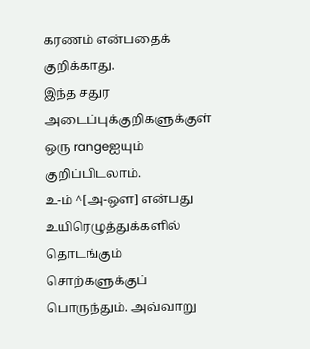கரணம் என்பதைக் குறிக்காது.
இந்த சதுர அடைப்புக்குறிகளுக்குள் ஒரு rangeஐயும் குறிப்பிடலாம்.
உ-ம் ^[அ-ஔ] என்பது உயிரெழுத்துக்களில் தொடங்கும் சொற்களுக்குப் பொருந்தும். அவ்வாறு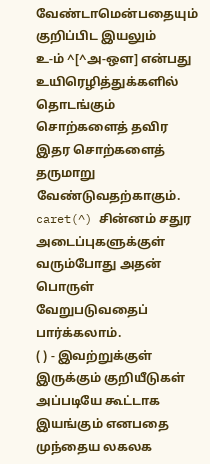வேண்டாமென்பதையும் குறிப்பிட இயலும்
உ-ம் ^[^அ-ஔ] என்பது உயிரெழித்துக்களில் தொடங்கும் சொற்களைத் தவிர இதர சொற்களைத் தருமாறு வேண்டுவதற்காகும். caret(^) சின்னம் சதுர அடைப்புகளுக்குள் வரும்போது அதன் பொருள் வேறுபடுவதைப் பார்க்கலாம்.
( ) - இவற்றுக்குள் இருக்கும் குறியீடுகள் அப்படியே கூட்டாக இயங்கும் எனபதை முந்தைய லகலக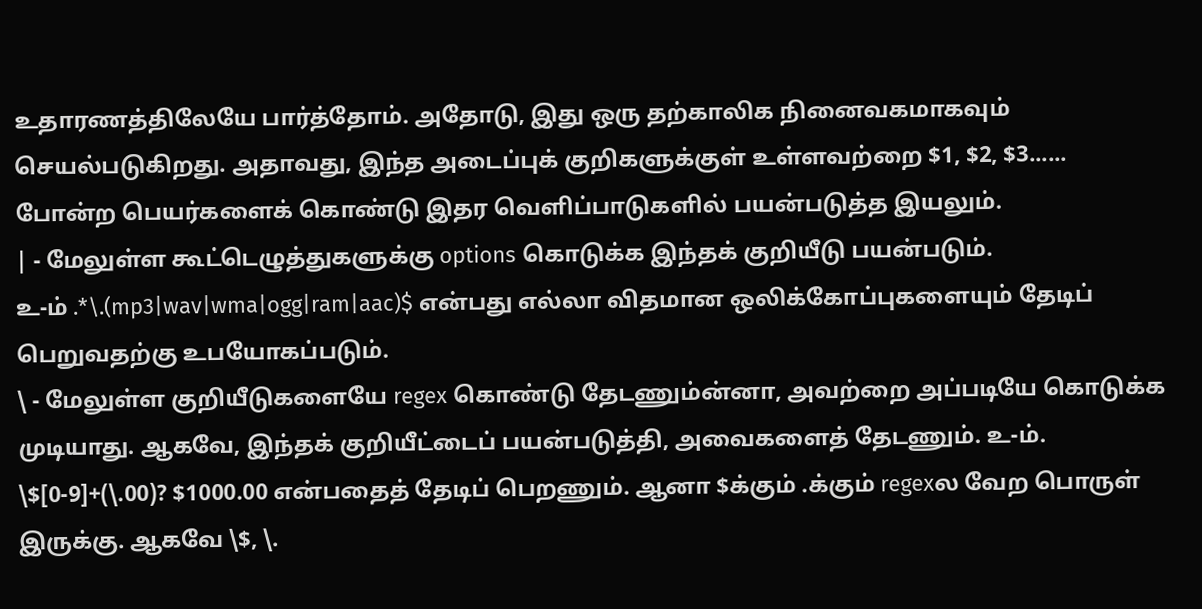உதாரணத்திலேயே பார்த்தோம். அதோடு, இது ஒரு தற்காலிக நினைவகமாகவும் செயல்படுகிறது. அதாவது, இந்த அடைப்புக் குறிகளுக்குள் உள்ளவற்றை $1, $2, $3...... போன்ற பெயர்களைக் கொண்டு இதர வெளிப்பாடுகளில் பயன்படுத்த இயலும்.
| - மேலுள்ள கூட்டெழுத்துகளுக்கு options கொடுக்க இந்தக் குறியீடு பயன்படும்.
உ-ம் .*\.(mp3|wav|wma|ogg|ram|aac)$ என்பது எல்லா விதமான ஒலிக்கோப்புகளையும் தேடிப் பெறுவதற்கு உபயோகப்படும்.
\ - மேலுள்ள குறியீடுகளையே regex கொண்டு தேடணும்ன்னா, அவற்றை அப்படியே கொடுக்க முடியாது. ஆகவே, இந்தக் குறியீட்டைப் பயன்படுத்தி, அவைகளைத் தேடணும். உ-ம். \$[0-9]+(\.00)? $1000.00 என்பதைத் தேடிப் பெறணும். ஆனா $க்கும் .க்கும் regexல வேற பொருள் இருக்கு. ஆகவே \$, \.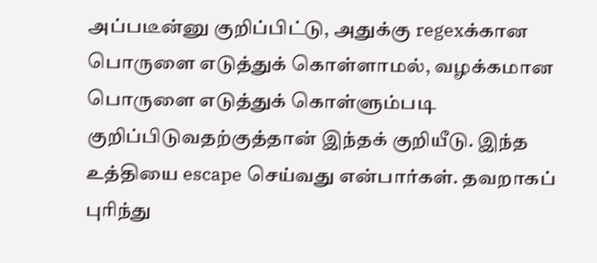அப்படீன்னு குறிப்பிட்டு, அதுக்கு regexக்கான பொருளை எடுத்துக் கொள்ளாமல், வழக்கமான பொருளை எடுத்துக் கொள்ளும்படி குறிப்பிடுவதற்குத்தான் இந்தக் குறியீடு. இந்த உத்தியை escape செய்வது என்பார்கள். தவறாகப் புரிந்து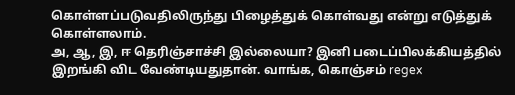கொள்ளப்படுவதிலிருந்து பிழைத்துக் கொள்வது என்று எடுத்துக் கொள்ளலாம்.
அ, ஆ, இ, ஈ தெரிஞ்சாச்சி இல்லையா? இனி படைப்பிலக்கியத்தில் இறங்கி விட வேண்டியதுதான். வாங்க, கொஞ்சம் regex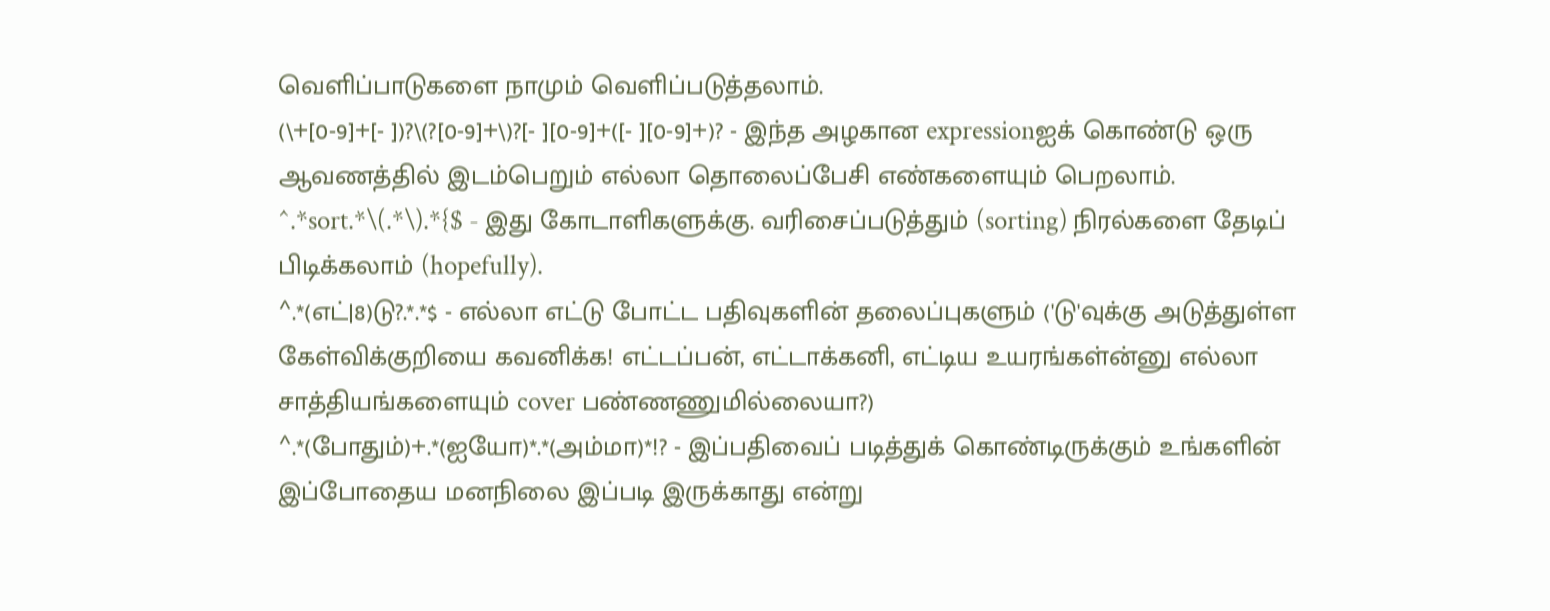வெளிப்பாடுகளை நாமும் வெளிப்படுத்தலாம்.
(\+[0-9]+[- ])?\(?[0-9]+\)?[- ][0-9]+([- ][0-9]+)? - இந்த அழகான expressionஐக் கொண்டு ஒரு ஆவணத்தில் இடம்பெறும் எல்லா தொலைப்பேசி எண்களையும் பெறலாம்.
^.*sort.*\(.*\).*{$ - இது கோடாளிகளுக்கு. வரிசைப்படுத்தும் (sorting) நிரல்களை தேடிப் பிடிக்கலாம் (hopefully).
^.*(எட்|8)டு?.*.*$ - எல்லா எட்டு போட்ட பதிவுகளின் தலைப்புகளும் ('டு'வுக்கு அடுத்துள்ள கேள்விக்குறியை கவனிக்க! எட்டப்பன், எட்டாக்கனி, எட்டிய உயரங்கள்ன்னு எல்லா சாத்தியங்களையும் cover பண்ணணுமில்லையா?)
^.*(போதும்)+.*(ஐயோ)*.*(அம்மா)*!? - இப்பதிவைப் படித்துக் கொண்டிருக்கும் உங்களின் இப்போதைய மனநிலை இப்படி இருக்காது என்று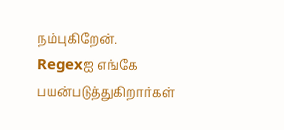நம்புகிறேன்.
Regexஐ எங்கே பயன்படுத்துகிறார்கள்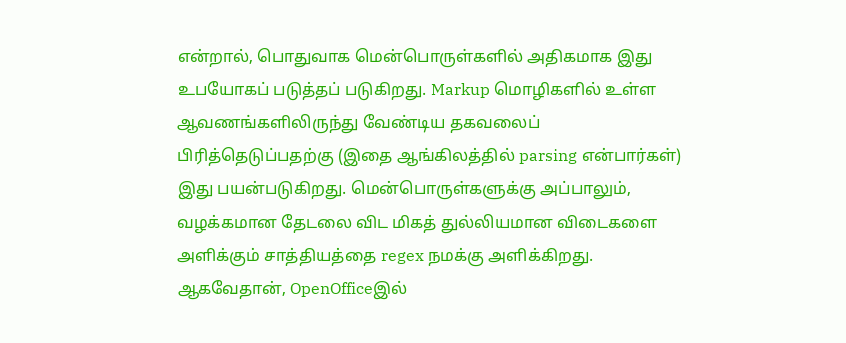என்றால், பொதுவாக மென்பொருள்களில் அதிகமாக இது உபயோகப் படுத்தப் படுகிறது. Markup மொழிகளில் உள்ள ஆவணங்களிலிருந்து வேண்டிய தகவலைப் பிரித்தெடுப்பதற்கு (இதை ஆங்கிலத்தில் parsing என்பார்கள்) இது பயன்படுகிறது. மென்பொருள்களுக்கு அப்பாலும், வழக்கமான தேடலை விட மிகத் துல்லியமான விடைகளை அளிக்கும் சாத்தியத்தை regex நமக்கு அளிக்கிறது. ஆகவேதான், OpenOfficeஇல்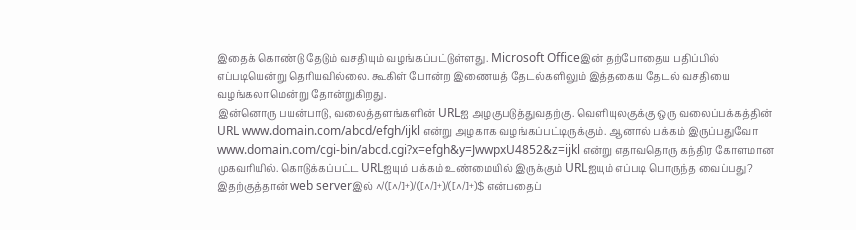இதைக் கொண்டு தேடும் வசதியும் வழங்கப்பட்டுள்ளது. Microsoft Officeஇன் தற்போதைய பதிப்பில் எப்படியென்று தெரியவில்லை. கூகிள் போன்ற இணையத் தேடல்களிலும் இத்தகைய தேடல் வசதியை வழங்கலாமென்று தோன்றுகிறது.
இன்னொரு பயன்பாடு, வலைத்தளங்களின் URLஐ அழகுபடுத்துவதற்கு. வெளியுலகுக்கு ஒரு வலைப்பக்கத்தின் URL www.domain.com/abcd/efgh/ijkl என்று அழகாக வழங்கப்பட்டிருக்கும். ஆனால் பக்கம் இருப்பதுவோ www.domain.com/cgi-bin/abcd.cgi?x=efgh&y=JwwpxU4852&z=ijkl என்று எதாவதொரு கந்திர கோளமான முகவரியில். கொடுக்கப்பட்ட URLஐயும் பக்கம் உண்மையில் இருக்கும் URLஐயும் எப்படி பொருந்த வைப்பது? இதற்குத்தான் web serverஇல் ^/([^/]+)/([^/]+)/([^/]+)$ என்பதைப்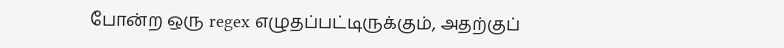போன்ற ஒரு regex எழுதப்பட்டிருக்கும், அதற்குப்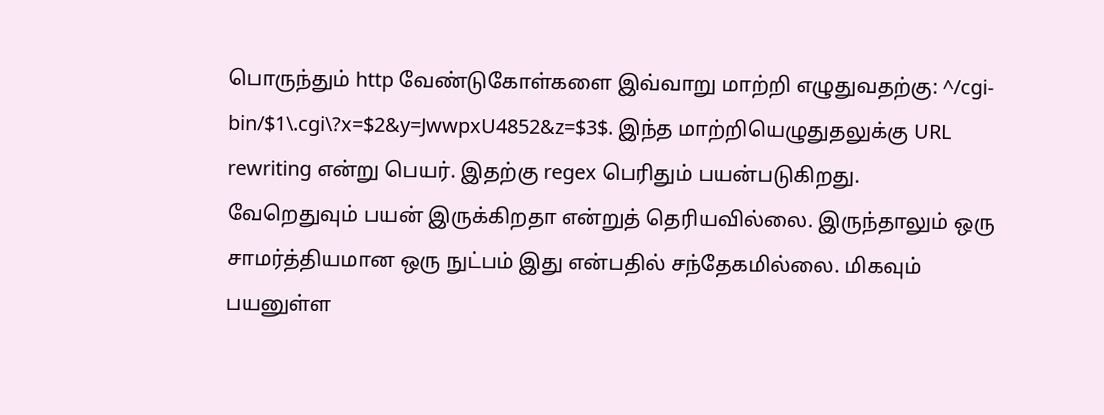பொருந்தும் http வேண்டுகோள்களை இவ்வாறு மாற்றி எழுதுவதற்கு: ^/cgi-bin/$1\.cgi\?x=$2&y=JwwpxU4852&z=$3$. இந்த மாற்றியெழுதுதலுக்கு URL rewriting என்று பெயர். இதற்கு regex பெரிதும் பயன்படுகிறது.
வேறெதுவும் பயன் இருக்கிறதா என்றுத் தெரியவில்லை. இருந்தாலும் ஒரு சாமர்த்தியமான ஒரு நுட்பம் இது என்பதில் சந்தேகமில்லை. மிகவும் பயனுள்ள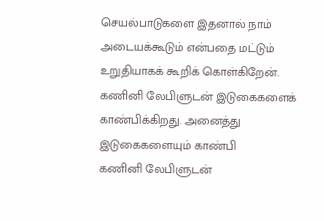செயல்பாடுகளை இதனால் நாம் அடையக்கூடும் என்பதை மட்டும் உறுதியாகக் கூறிக் கொள்கிறேன்.
கணினி லேபிளுடன் இடுகைகளைக் காண்பிக்கிறது. அனைத்து இடுகைகளையும் காண்பி
கணினி லேபிளுடன்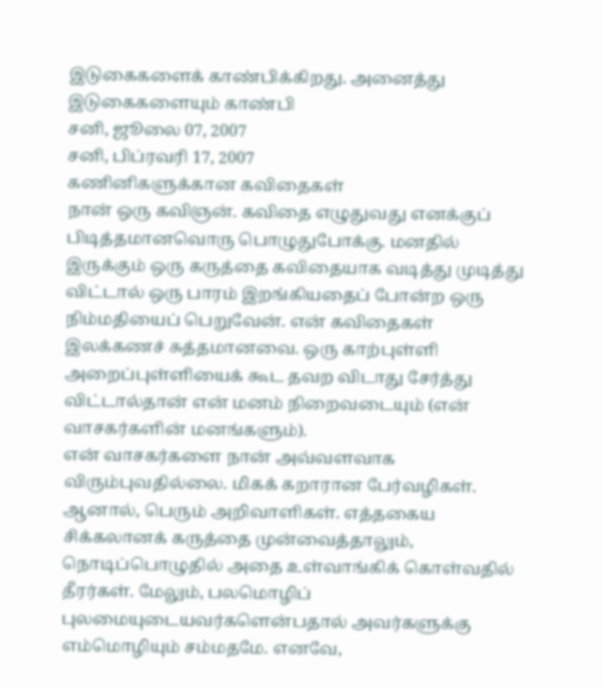இடுகைகளைக் காண்பிக்கிறது. அனைத்து இடுகைகளையும் காண்பி
சனி, ஜூலை 07, 2007
சனி, பிப்ரவரி 17, 2007
கணினிகளுக்கான கவிதைகள்
நான் ஒரு கவிஞன். கவிதை எழுதுவது எனக்குப் பிடித்தமானவொரு பொழுதுபோக்கு. மனதில் இருக்கும் ஒரு கருத்தை கவிதையாக வடித்து முடித்து விட்டால் ஒரு பாரம் இறங்கியதைப் போன்ற ஒரு நிம்மதியைப் பெறுவேன். என் கவிதைகள் இலக்கணச் சுத்தமானவை. ஒரு காற்புள்ளி அறைப்புள்ளியைக் கூட தவற விடாது சேர்த்து விட்டால்தான் என் மனம் நிறைவடையும் (என் வாசகர்களின் மனங்களும்).
என் வாசகர்களை நான் அவ்வளவாக விரும்புவதில்லை. மிகக் கறாரான பேர்வழிகள். ஆனால், பெரும் அறிவாளிகள். எத்தகைய சிக்கலானக் கருத்தை முன்வைத்தாலும், நொடிப்பொழுதில் அதை உள்வாங்கிக் கொள்வதில் தீரர்கள். மேலும், பலமொழிப் புலமையுடையவர்களென்பதால் அவர்களுக்கு எம்மொழியும் சம்மதமே. எனவே,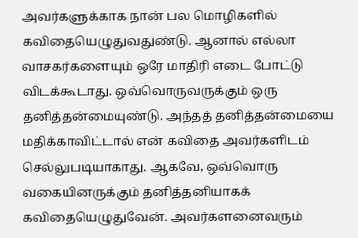அவர்களுக்காக நான் பல மொழிகளில் கவிதையெழுதுவதுண்டு. ஆனால் எல்லா வாசகர்களையும் ஒரே மாதிரி எடை போட்டு விடக்கூடாது. ஒவ்வொருவருக்கும் ஒரு தனித்தன்மையுண்டு. அந்தத் தனித்தன்மையை மதிக்காவிட்டால் என் கவிதை அவர்களிடம் செல்லுபடியாகாது. ஆகவே, ஒவ்வொரு வகையினருக்கும் தனித்தனியாகக் கவிதையெழுதுவேன். அவர்களனைவரும்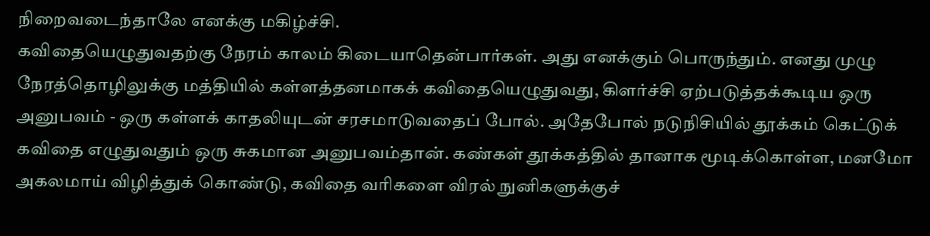நிறைவடைந்தாலே எனக்கு மகிழ்ச்சி.
கவிதையெழுதுவதற்கு நேரம் காலம் கிடையாதென்பார்கள். அது எனக்கும் பொருந்தும். எனது முழு நேரத்தொழிலுக்கு மத்தியில் கள்ளத்தனமாகக் கவிதையெழுதுவது, கிளர்ச்சி ஏற்படுத்தக்கூடிய ஒரு அனுபவம் - ஒரு கள்ளக் காதலியுடன் சரசமாடுவதைப் போல். அதேபோல் நடுநிசியில் தூக்கம் கெட்டுக் கவிதை எழுதுவதும் ஒரு சுகமான அனுபவம்தான். கண்கள் தூக்கத்தில் தானாக மூடிக்கொள்ள, மனமோ அகலமாய் விழித்துக் கொண்டு, கவிதை வரிகளை விரல் நுனிகளுக்குச்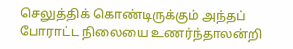செலுத்திக் கொண்டிருக்கும் அந்தப் போராட்ட நிலையை உணர்ந்தாலன்றி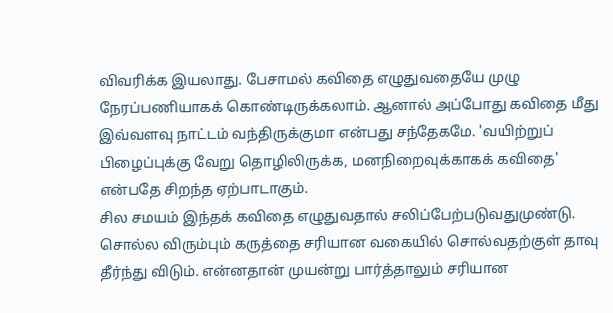விவரிக்க இயலாது. பேசாமல் கவிதை எழுதுவதையே முழு நேரப்பணியாகக் கொண்டிருக்கலாம். ஆனால் அப்போது கவிதை மீது இவ்வளவு நாட்டம் வந்திருக்குமா என்பது சந்தேகமே. 'வயிற்றுப் பிழைப்புக்கு வேறு தொழிலிருக்க, மனநிறைவுக்காகக் கவிதை' என்பதே சிறந்த ஏற்பாடாகும்.
சில சமயம் இந்தக் கவிதை எழுதுவதால் சலிப்பேற்படுவதுமுண்டு. சொல்ல விரும்பும் கருத்தை சரியான வகையில் சொல்வதற்குள் தாவு தீர்ந்து விடும். என்னதான் முயன்று பார்த்தாலும் சரியான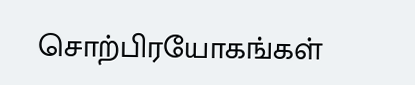சொற்பிரயோகங்கள்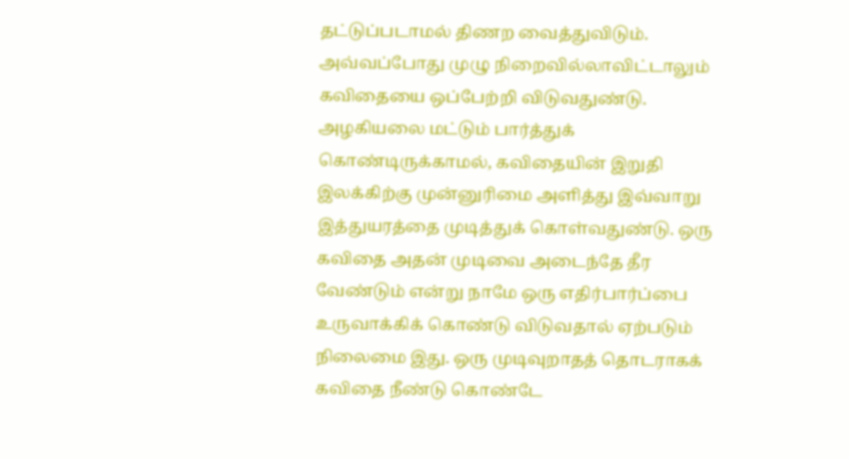தட்டுப்படாமல் திணற வைத்துவிடும். அவ்வப்போது முழு நிறைவில்லாவிட்டாலும் கவிதையை ஒப்பேற்றி விடுவதுண்டு. அழகியலை மட்டும் பார்த்துக் கொண்டிருக்காமல், கவிதையின் இறுதி இலக்கிற்கு முன்னுரிமை அளித்து இவ்வாறு இத்துயரத்தை முடித்துக் கொள்வதுண்டு. ஒரு கவிதை அதன் முடிவை அடைந்தே தீர வேண்டும் என்று நாமே ஒரு எதிர்பார்ப்பை உருவாக்கிக் கொண்டு விடுவதால் ஏற்படும் நிலைமை இது. ஒரு முடிவுறாதத் தொடராகக் கவிதை நீண்டு கொண்டே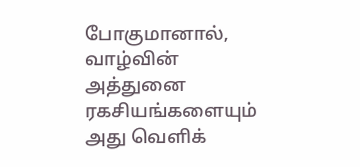போகுமானால், வாழ்வின் அத்துனை ரகசியங்களையும் அது வெளிக்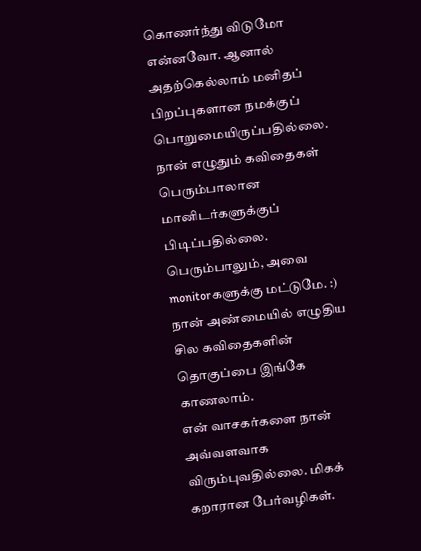கொணர்ந்து விடுமோ என்னவோ. ஆனால் அதற்கெல்லாம் மனிதப் பிறப்புகளான நமக்குப் பொறுமையிருப்பதில்லை.
நான் எழுதும் கவிதைகள் பெரும்பாலான மானிடர்களுக்குப் பிடிப்பதில்லை. பெரும்பாலும், அவை monitorகளுக்கு மட்டுமே. :) நான் அண்மையில் எழுதிய சில கவிதைகளின் தொகுப்பை இங்கே காணலாம்.
என் வாசகர்களை நான் அவ்வளவாக விரும்புவதில்லை. மிகக் கறாரான பேர்வழிகள்.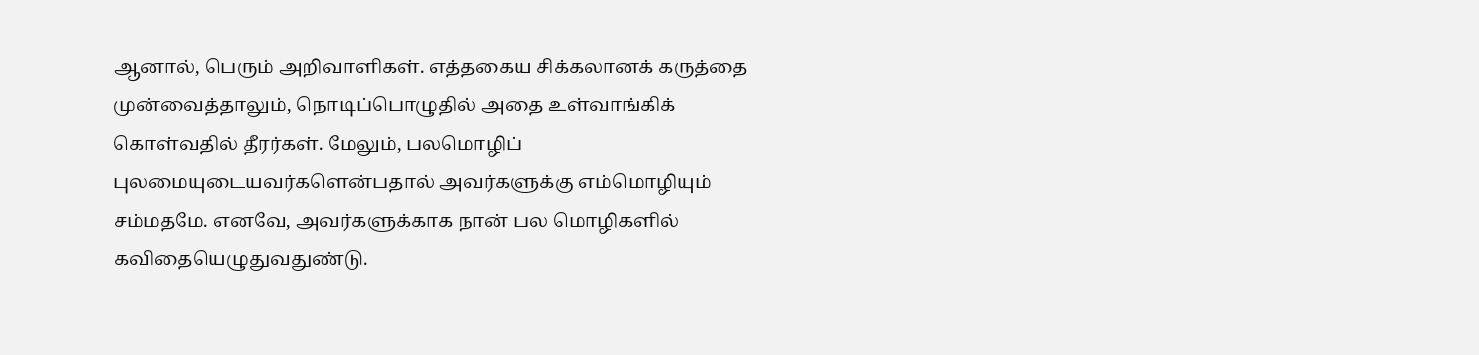ஆனால், பெரும் அறிவாளிகள். எத்தகைய சிக்கலானக் கருத்தை முன்வைத்தாலும், நொடிப்பொழுதில் அதை உள்வாங்கிக் கொள்வதில் தீரர்கள். மேலும், பலமொழிப் புலமையுடையவர்களென்பதால் அவர்களுக்கு எம்மொழியும் சம்மதமே. எனவே, அவர்களுக்காக நான் பல மொழிகளில் கவிதையெழுதுவதுண்டு.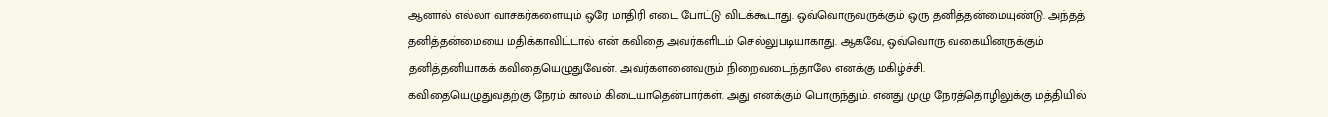ஆனால் எல்லா வாசகர்களையும் ஒரே மாதிரி எடை போட்டு விடக்கூடாது. ஒவ்வொருவருக்கும் ஒரு தனித்தன்மையுண்டு. அந்தத் தனித்தன்மையை மதிக்காவிட்டால் என் கவிதை அவர்களிடம் செல்லுபடியாகாது. ஆகவே, ஒவ்வொரு வகையினருக்கும் தனித்தனியாகக் கவிதையெழுதுவேன். அவர்களனைவரும் நிறைவடைந்தாலே எனக்கு மகிழ்ச்சி.
கவிதையெழுதுவதற்கு நேரம் காலம் கிடையாதென்பார்கள். அது எனக்கும் பொருந்தும். எனது முழு நேரத்தொழிலுக்கு மத்தியில்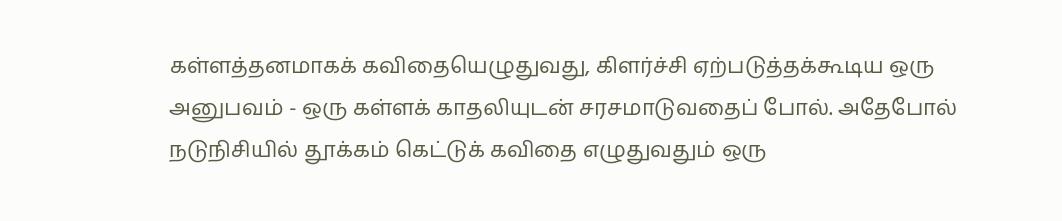கள்ளத்தனமாகக் கவிதையெழுதுவது, கிளர்ச்சி ஏற்படுத்தக்கூடிய ஒரு அனுபவம் - ஒரு கள்ளக் காதலியுடன் சரசமாடுவதைப் போல். அதேபோல் நடுநிசியில் தூக்கம் கெட்டுக் கவிதை எழுதுவதும் ஒரு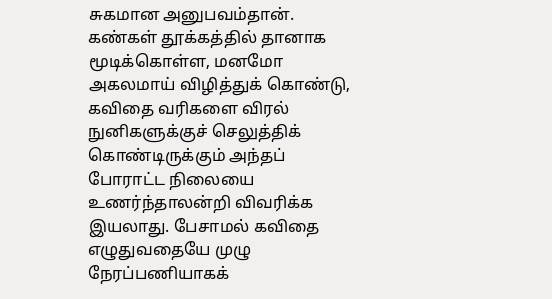சுகமான அனுபவம்தான். கண்கள் தூக்கத்தில் தானாக மூடிக்கொள்ள, மனமோ அகலமாய் விழித்துக் கொண்டு, கவிதை வரிகளை விரல் நுனிகளுக்குச் செலுத்திக் கொண்டிருக்கும் அந்தப் போராட்ட நிலையை உணர்ந்தாலன்றி விவரிக்க இயலாது. பேசாமல் கவிதை எழுதுவதையே முழு நேரப்பணியாகக்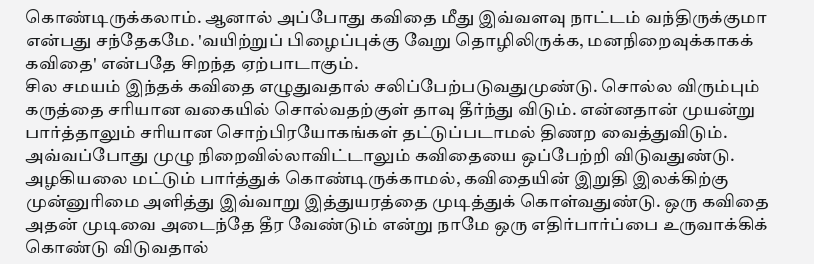கொண்டிருக்கலாம். ஆனால் அப்போது கவிதை மீது இவ்வளவு நாட்டம் வந்திருக்குமா என்பது சந்தேகமே. 'வயிற்றுப் பிழைப்புக்கு வேறு தொழிலிருக்க, மனநிறைவுக்காகக் கவிதை' என்பதே சிறந்த ஏற்பாடாகும்.
சில சமயம் இந்தக் கவிதை எழுதுவதால் சலிப்பேற்படுவதுமுண்டு. சொல்ல விரும்பும் கருத்தை சரியான வகையில் சொல்வதற்குள் தாவு தீர்ந்து விடும். என்னதான் முயன்று பார்த்தாலும் சரியான சொற்பிரயோகங்கள் தட்டுப்படாமல் திணற வைத்துவிடும். அவ்வப்போது முழு நிறைவில்லாவிட்டாலும் கவிதையை ஒப்பேற்றி விடுவதுண்டு. அழகியலை மட்டும் பார்த்துக் கொண்டிருக்காமல், கவிதையின் இறுதி இலக்கிற்கு முன்னுரிமை அளித்து இவ்வாறு இத்துயரத்தை முடித்துக் கொள்வதுண்டு. ஒரு கவிதை அதன் முடிவை அடைந்தே தீர வேண்டும் என்று நாமே ஒரு எதிர்பார்ப்பை உருவாக்கிக் கொண்டு விடுவதால்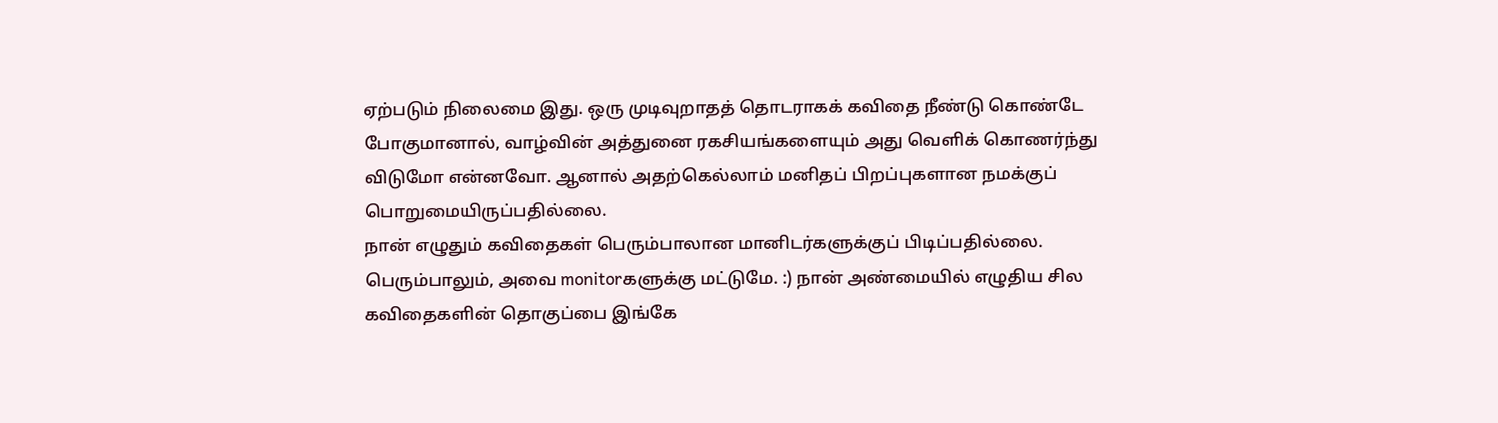ஏற்படும் நிலைமை இது. ஒரு முடிவுறாதத் தொடராகக் கவிதை நீண்டு கொண்டே போகுமானால், வாழ்வின் அத்துனை ரகசியங்களையும் அது வெளிக் கொணர்ந்து விடுமோ என்னவோ. ஆனால் அதற்கெல்லாம் மனிதப் பிறப்புகளான நமக்குப் பொறுமையிருப்பதில்லை.
நான் எழுதும் கவிதைகள் பெரும்பாலான மானிடர்களுக்குப் பிடிப்பதில்லை. பெரும்பாலும், அவை monitorகளுக்கு மட்டுமே. :) நான் அண்மையில் எழுதிய சில கவிதைகளின் தொகுப்பை இங்கே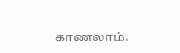காணலாம்.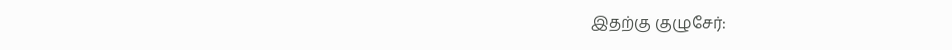இதற்கு குழுசேர்: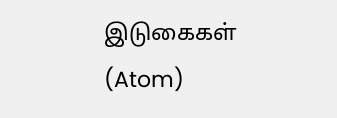இடுகைகள் (Atom)